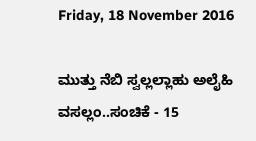Friday, 18 November 2016

ಮುತ್ತು ನೆಬಿ ಸ್ವಲ್ಲಲ್ಲಾಹು ಅಲೈಹಿ ವಸಲ್ಲಂ..ಸಂಚಿಕೆ - 15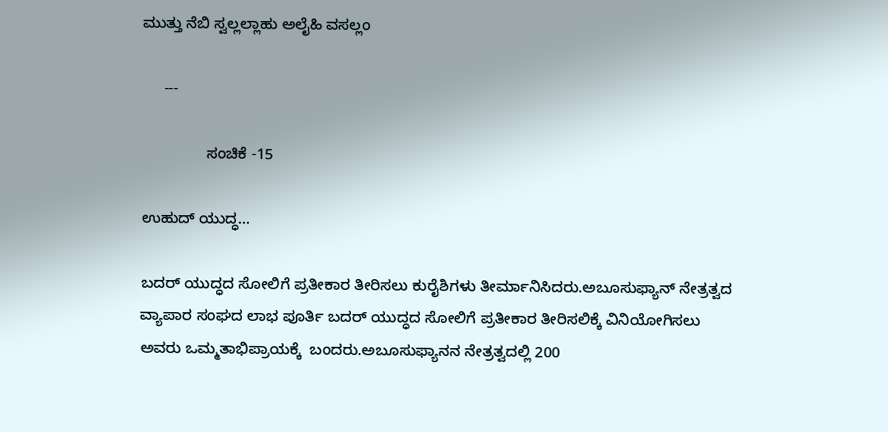ಮುತ್ತು ನೆಬಿ ಸ್ವಲ್ಲಲ್ಲಾಹು ಅಲೈಹಿ ವಸಲ್ಲಂ

     ---

               ಸಂಚಿಕೆ -15

ಉಹುದ್ ಯುದ್ಧ...

ಬದರ್ ಯುದ್ಧದ ಸೋಲಿಗೆ ಪ್ರತೀಕಾರ ತೀರಿಸಲು ಕುರೈಶಿಗಳು ತೀರ್ಮಾನಿಸಿದರು.ಅಬೂಸುಫ್ಯಾನ್ ನೇತ್ರತ್ವದ ವ್ಯಾಪಾರ ಸಂಘದ ಲಾಭ ಪೂರ್ತಿ ಬದರ್ ಯುದ್ಧದ ಸೋಲಿಗೆ ಪ್ರತೀಕಾರ ತೀರಿಸಲಿಕ್ಕೆ ವಿನಿಯೋಗಿಸಲು ಅವರು ಒಮ್ಮತಾಭಿಪ್ರಾಯಕ್ಕೆ  ಬಂದರು.ಅಬೂಸುಫ್ಯಾನನ ನೇತ್ರತ್ವದಲ್ಲಿ 200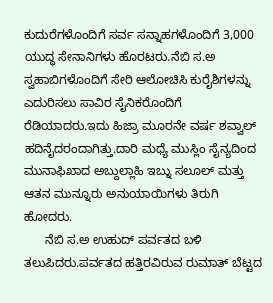ಕುದುರೆಗಳೊಂದಿಗೆ ಸರ್ವ ಸನ್ನಾಹಗಳೊಂದಿಗೆ 3,000 ಯುದ್ಧ ಸೇನಾನಿಗಳು ಹೊರಟರು.ನೆಬಿ ಸ.ಅ ಸ್ವಹಾಬಿಗಳೊಂದಿಗೆ ಸೇರಿ ಆಲೋಚಿಸಿ ಕುರೈಶಿಗಳನ್ನು ಎದುರಿಸಲು ಸಾವಿರ ಸೈನಿಕರೊಂದಿಗೆ ರೆಡಿಯಾದರು.ಇದು ಹಿಜ್ರಾ ಮೂರನೇ ವರ್ಷ ಶವ್ವಾಲ್ ಹದಿನೈದರಂದಾಗಿತ್ತು.ದಾರಿ ಮಧ್ಯೆ ಮುಸ್ಲಿಂ ಸೈನ್ಯದಿಂದ ಮುನಾಫಿಖಾದ ಅಬ್ದುಲ್ಲಾಹಿ ಇಬ್ನು ಸಲೂಲ್ ಮತ್ತು ಆತನ ಮುನ್ನೂರು ಅನುಯಾಯಿಗಳು ತಿರುಗಿ ಹೋದರು.
      ನೆಬಿ ಸ.ಅ ಉಹುದ್ ಪರ್ವತದ ಬಳಿ ತಲುಪಿದರು.ಪರ್ವತದ ಹತ್ತಿರವಿರುವ ರುಮಾತ್ ಬೆಟ್ಟದ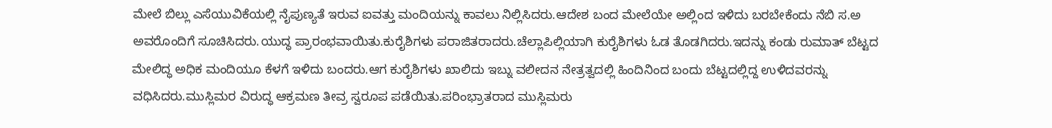ಮೇಲೆ ಬಿಲ್ಲು ಎಸೆಯುವಿಕೆಯಲ್ಲಿ ನೈಪುಣ್ಯತೆ ಇರುವ ಐವತ್ತು ಮಂದಿಯನ್ನು ಕಾವಲು ನಿಲ್ಲಿಸಿದರು.ಆದೇಶ ಬಂದ ಮೇಲೆಯೇ ಅಲ್ಲಿಂದ ಇಳಿದು ಬರಬೇಕೆಂದು ನೆಬಿ ಸ.ಅ ಅವರೊಂದಿಗೆ ಸೂಚಿಸಿದರು.ಯುದ್ಧ ಪ್ರಾರಂಭವಾಯಿತು.ಕುರೈಶಿಗಳು ಪರಾಜಿತರಾದರು.ಚೆಲ್ಲಾಪಿಲ್ಲಿಯಾಗಿ ಕುರೈಶಿಗಳು ಓಡ ತೊಡಗಿದರು.ಇದನ್ನು ಕಂಡು ರುಮಾತ್ ಬೆಟ್ಟದ ಮೇಲಿದ್ಧ ಅಧಿಕ ಮಂದಿಯೂ ಕೆಳಗೆ ಇಳಿದು ಬಂದರು.ಆಗ ಕುರೈಶಿಗಳು ಖಾಲಿದು ಇಬ್ನು ವಲೀದನ ನೇತ್ರತ್ವದಲ್ಲಿ ಹಿಂದಿನಿಂದ ಬಂದು ಬೆಟ್ಟದಲ್ಲಿದ್ದ ಉಳಿದವರನ್ನು ವಧಿಸಿದರು.ಮುಸ್ಲಿಮರ ವಿರುದ್ಧ ಆಕ್ರಮಣ ತೀವ್ರ ಸ್ವರೂಪ ಪಡೆಯಿತು.ಪರಿಂಭ್ರಾತರಾದ ಮುಸ್ಲಿಮರು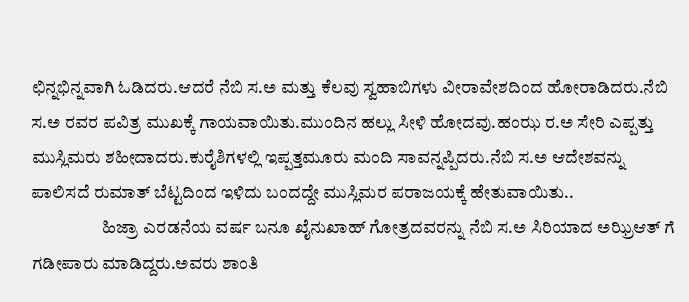ಛಿನ್ನಭಿನ್ನವಾಗಿ ಓಡಿದರು.ಆದರೆ ನೆಬಿ ಸ.ಅ ಮತ್ತು ಕೆಲವು ಸ್ವಹಾಬಿಗಳು ವೀರಾವೇಶದಿಂದ ಹೋರಾಡಿದರು.ನೆಬಿ ಸ.ಅ ರವರ ಪವಿತ್ರ ಮುಖಕ್ಕೆ ಗಾಯವಾಯಿತು.ಮುಂದಿನ ಹಲ್ಲು ಸೀಳಿ ಹೋದವು.ಹಂಝ ರ.ಅ ಸೇರಿ ಎಪ್ಪತ್ತು ಮುಸ್ಲಿಮರು ಶಹೀದಾದರು.ಕುರೈಶಿಗಳಲ್ಲಿ ಇಪ್ಪತ್ತಮೂರು ಮಂದಿ ಸಾವನ್ನಪ್ಪಿದರು.ನೆಬಿ ಸ.ಅ ಆದೇಶವನ್ನು ಪಾಲಿಸದೆ ರುಮಾತ್ ಬೆಟ್ಟದಿಂದ ಇಳಿದು ಬಂದದ್ದೇ ಮುಸ್ಲಿಮರ ಪರಾಜಯಕ್ಕೆ ಹೇತುವಾಯಿತು..
                    ಹಿಜ್ರಾ ಎರಡನೆಯ ವರ್ಷ ಬನೂ ಖೈನುಖಾಹ್ ಗೋತ್ರದವರನ್ನು ನೆಬಿ ಸ.ಅ ಸಿರಿಯಾದ ಅಝ್ರಿಆತ್ ಗೆ ಗಡೀಪಾರು ಮಾಡಿದ್ದರು.ಅವರು ಶಾಂತಿ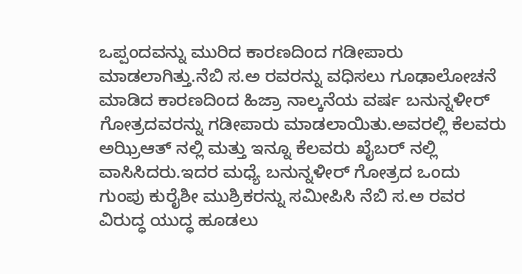ಒಪ್ಪಂದವನ್ನು ಮುರಿದ ಕಾರಣದಿಂದ ಗಡೀಪಾರು ಮಾಡಲಾಗಿತ್ತು.ನೆಬಿ ಸ.ಅ ರವರನ್ನು ವಧಿಸಲು ಗೂಢಾಲೋಚನೆ ಮಾಡಿದ ಕಾರಣದಿಂದ ಹಿಜ್ರಾ ನಾಲ್ಕನೆಯ ವರ್ಷ ಬನುನ್ನಳೀರ್ ಗೋತ್ರದವರನ್ನು ಗಡೀಪಾರು ಮಾಡಲಾಯಿತು.ಅವರಲ್ಲಿ ಕೆಲವರು ಅಝ್ರಿಆತ್ ನಲ್ಲಿ ಮತ್ತು ಇನ್ನೂ ಕೆಲವರು ಖೈಬರ್ ನಲ್ಲಿ ವಾಸಿಸಿದರು.ಇದರ ಮಧ್ಯೆ ಬನುನ್ನಳೀರ್ ಗೋತ್ರದ ಒಂದು ಗುಂಪು ಕುರೈಶೀ ಮುಶ್ರಿಕರನ್ನು ಸಮೀಪಿಸಿ ನೆಬಿ ಸ.ಅ ರವರ ವಿರುದ್ಧ ಯುದ್ಧ ಹೂಡಲು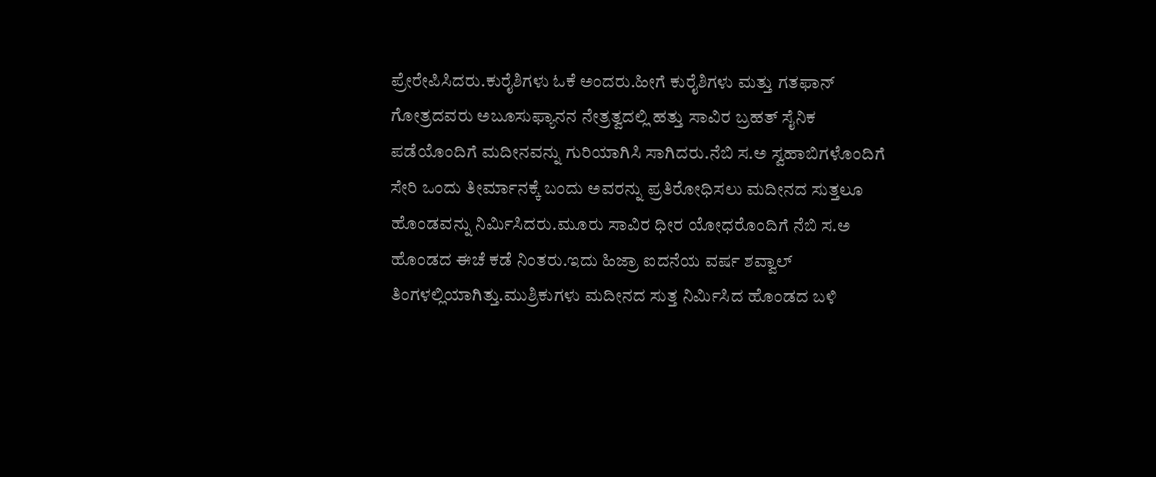ಪ್ರೇರೇಪಿಸಿದರು.ಕುರೈಶಿಗಳು ಓಕೆ ಅಂದರು.ಹೀಗೆ ಕುರೈಶಿಗಳು ಮತ್ತು ಗತಫಾನ್ ಗೋತ್ರದವರು ಅಬೂಸುಫ್ಯಾನನ ನೇತ್ರತ್ವದಲ್ಲಿ ಹತ್ತು ಸಾವಿರ ಬ್ರಹತ್ ಸೈನಿಕ ಪಡೆಯೊಂದಿಗೆ ಮದೀನವನ್ನು ಗುರಿಯಾಗಿಸಿ ಸಾಗಿದರು.ನೆಬಿ ಸ.ಅ ಸ್ವಹಾಬಿಗಳೊಂದಿಗೆ ಸೇರಿ ಒಂದು ತೀರ್ಮಾನಕ್ಕೆ ಬಂದು ಅವರನ್ನು ಪ್ರತಿರೋಧಿಸಲು ಮದೀನದ ಸುತ್ತಲೂ ಹೊಂಡವನ್ನು ನಿರ್ಮಿಸಿದರು.ಮೂರು ಸಾವಿರ ಧೀರ ಯೋಧರೊಂದಿಗೆ ನೆಬಿ ಸ.ಅ ಹೊಂಡದ ಈಚೆ ಕಡೆ ನಿಂತರು.ಇದು ಹಿಜ್ರಾ ಐದನೆಯ ವರ್ಷ ಶವ್ವಾಲ್ ತಿಂಗಳಲ್ಲಿಯಾಗಿತ್ತು.ಮುಶ್ರಿಕುಗಳು ಮದೀನದ ಸುತ್ತ ನಿರ್ಮಿಸಿದ ಹೊಂಡದ ಬಳಿ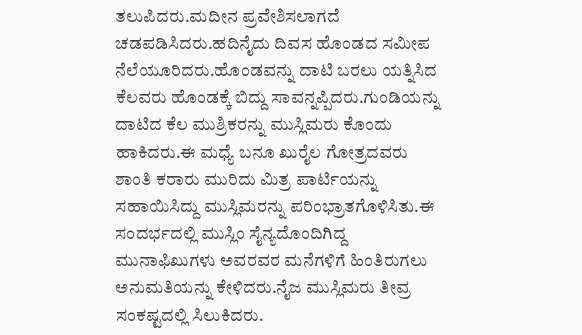ತಲುಪಿದರು.ಮದೀನ ಪ್ರವೇಶಿಸಲಾಗದೆ ಚಡಪಡಿಸಿದರು.ಹದಿನೈದು ದಿವಸ ಹೊಂಡದ ಸಮೀಪ ನೆಲೆಯೂರಿದರು.ಹೊಂಡವನ್ನು ದಾಟಿ ಬರಲು ಯತ್ನಿಸಿದ ಕೆಲವರು ಹೊಂಡಕ್ಕೆ ಬಿದ್ದು ಸಾವನ್ನಪ್ಪಿದರು.ಗುಂಡಿಯನ್ನು ದಾಟಿದ ಕೆಲ ಮುಶ್ರಿಕರನ್ನು ಮುಸ್ಲಿಮರು ಕೊಂದು ಹಾಕಿದರು.ಈ ಮಧ್ಯೆ ಬನೂ ಖುರೈಲ ಗೋತ್ರದವರು ಶಾಂತಿ ಕರಾರು ಮುರಿದು ಮಿತ್ರ ಪಾರ್ಟಿಯನ್ನು ಸಹಾಯಿಸಿದ್ದು ಮುಸ್ಲಿಮರನ್ನು ಪರಿಂಭ್ರಾತಗೊಳಿಸಿತು.ಈ ಸಂದರ್ಭದಲ್ಲಿ ಮುಸ್ಲಿಂ ಸೈನ್ಯದೊಂದಿಗಿದ್ದ ಮುನಾಫಿಖುಗಳು ಅವರವರ ಮನೆಗಳಿಗೆ ಹಿಂತಿರುಗಲು ಅನುಮತಿಯನ್ನು ಕೇಳಿದರು.ನೈಜ ಮುಸ್ಲಿಮರು ತೀವ್ರ ಸಂಕಷ್ಟದಲ್ಲಿ ಸಿಲುಕಿದರು.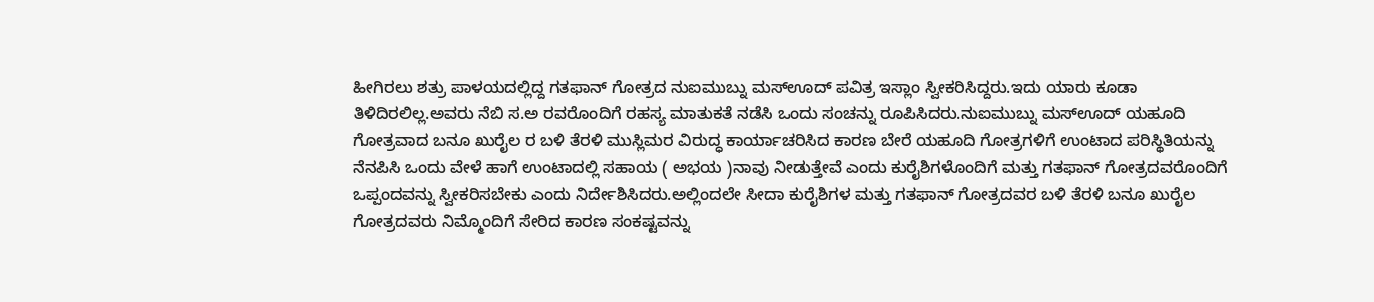ಹೀಗಿರಲು ಶತ್ರು ಪಾಳಯದಲ್ಲಿದ್ದ ಗತಫಾನ್ ಗೋತ್ರದ ನುಐಮುಬ್ನು ಮಸ್ಊದ್ ಪವಿತ್ರ ಇಸ್ಲಾಂ ಸ್ವೀಕರಿಸಿದ್ದರು.ಇದು ಯಾರು ಕೂಡಾ ತಿಳಿದಿರಲಿಲ್ಲ.ಅವರು ನೆಬಿ ಸ.ಅ ರವರೊಂದಿಗೆ ರಹಸ್ಯ ಮಾತುಕತೆ ನಡೆಸಿ ಒಂದು ಸಂಚನ್ನು ರೂಪಿಸಿದರು.ನುಐಮುಬ್ನು ಮಸ್ಊದ್ ಯಹೂದಿ ಗೋತ್ರವಾದ ಬನೂ ಖುರೈಲ ರ ಬಳಿ ತೆರಳಿ ಮುಸ್ಲಿಮರ ವಿರುದ್ಧ ಕಾರ್ಯಾಚರಿಸಿದ ಕಾರಣ ಬೇರೆ ಯಹೂದಿ ಗೋತ್ರಗಳಿಗೆ ಉಂಟಾದ ಪರಿಸ್ಥಿತಿಯನ್ನು ನೆನಪಿಸಿ ಒಂದು ವೇಳೆ ಹಾಗೆ ಉಂಟಾದಲ್ಲಿ ಸಹಾಯ ( ಅಭಯ )ನಾವು ನೀಡುತ್ತೇವೆ ಎಂದು ಕುರೈಶಿಗಳೊಂದಿಗೆ ಮತ್ತು ಗತಫಾನ್ ಗೋತ್ರದವರೊಂದಿಗೆ ಒಪ್ಪಂದವನ್ನು ಸ್ವೀಕರಿಸಬೇಕು ಎಂದು ನಿರ್ದೇಶಿಸಿದರು.ಅಲ್ಲಿಂದಲೇ ಸೀದಾ ಕುರೈಶಿಗಳ ಮತ್ತು ಗತಫಾನ್ ಗೋತ್ರದವರ ಬಳಿ ತೆರಳಿ ಬನೂ ಖುರೈಲ ಗೋತ್ರದವರು ನಿಮ್ಮೊಂದಿಗೆ ಸೇರಿದ ಕಾರಣ ಸಂಕಷ್ಟವನ್ನು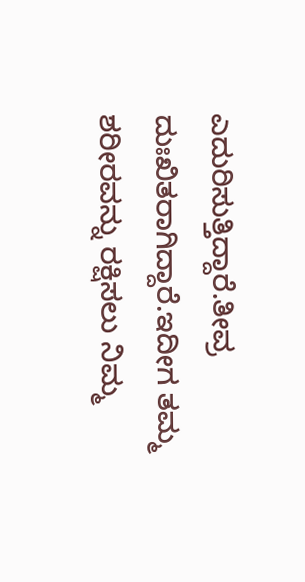ಎದುರಿಸುತ್ತಿದ್ದಾರೆ.ತೀವ್ರ ದುಃಖಿತರಾಗಿದ್ದಾರೆ.ಇದೀಗ ತಮ್ಮ ಶರೀರವನ್ನು ರಕ್ಷಿಸಲು ನಿಮ್ಮ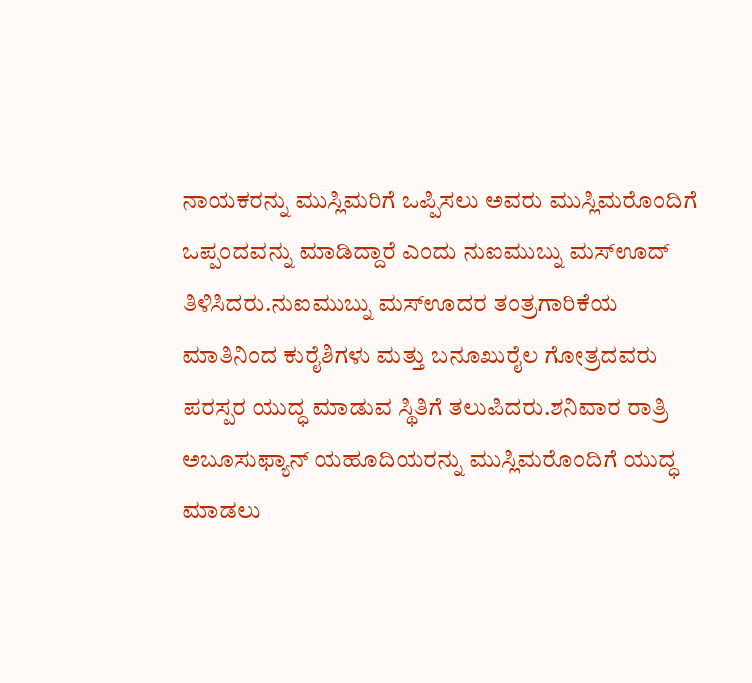ನಾಯಕರನ್ನು ಮುಸ್ಲಿಮರಿಗೆ ಒಪ್ಪಿಸಲು ಅವರು ಮುಸ್ಲಿಮರೊಂದಿಗೆ ಒಪ್ಪಂದವನ್ನು ಮಾಡಿದ್ದಾರೆ ಎಂದು ನುಐಮುಬ್ನು ಮಸ್ಊದ್ ತಿಳಿಸಿದರು.ನುಐಮುಬ್ನು ಮಸ್ಊದರ ತಂತ್ರಗಾರಿಕೆಯ ಮಾತಿನಿಂದ ಕುರೈಶಿಗಳು ಮತ್ತು ಬನೂಖುರೈಲ ಗೋತ್ರದವರು ಪರಸ್ಪರ ಯುದ್ಧ ಮಾಡುವ ಸ್ಥಿತಿಗೆ ತಲುಪಿದರು.ಶನಿವಾರ ರಾತ್ರಿ ಅಬೂಸುಫ್ಯಾನ್ ಯಹೂದಿಯರನ್ನು ಮುಸ್ಲಿಮರೊಂದಿಗೆ ಯುದ್ಧ ಮಾಡಲು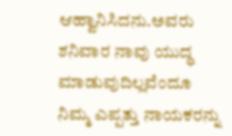ಆಹ್ವಾನಿಸಿದನು.ಅವರು ಶನಿವಾರ ನಾವು ಯುದ್ಧ ಮಾಡುವುದಿಲ್ಲವೆಂದೂ ನಿಮ್ಮ ಎಪ್ಪತ್ತು ನಾಯಕರನ್ನು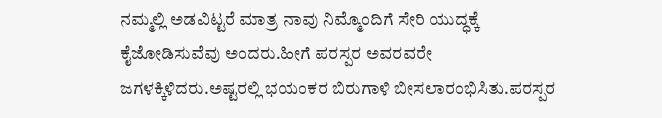ನಮ್ಮಲ್ಲಿ ಅಡವಿಟ್ಟರೆ ಮಾತ್ರ ನಾವು ನಿಮ್ಮೊಂದಿಗೆ ಸೇರಿ ಯುದ್ಧಕ್ಕೆ ಕೈಜೋಡಿಸುವೆವು ಅಂದರು.ಹೀಗೆ ಪರಸ್ಪರ ಅವರವರೇ ಜಗಳಕ್ಕಿಳಿದರು.ಅಷ್ಟರಲ್ಲಿ ಭಯಂಕರ ಬಿರುಗಾಳಿ ಬೀಸಲಾರಂಭಿಸಿತು.ಪರಸ್ಪರ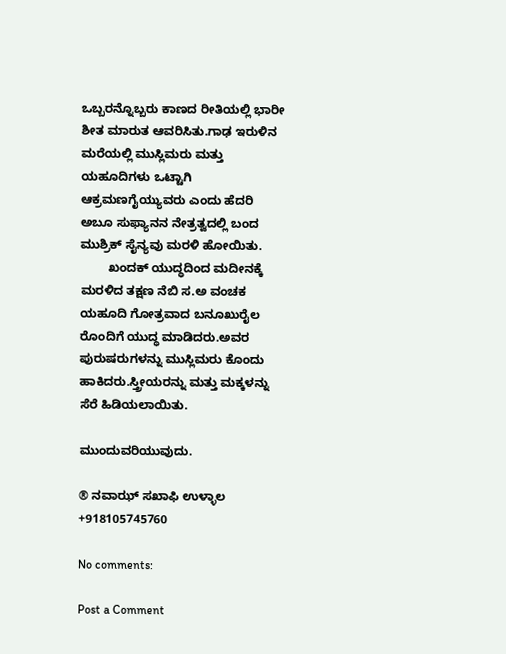ಒಬ್ಬರನ್ನೊಬ್ಬರು ಕಾಣದ ರೀತಿಯಲ್ಲಿ ಭಾರೀ ಶೀತ ಮಾರುತ ಆವರಿಸಿತು.ಗಾಢ ಇರುಳಿನ ಮರೆಯಲ್ಲಿ ಮುಸ್ಲಿಮರು ಮತ್ತು ಯಹೂದಿಗಳು ಒಟ್ಟಾಗಿ ಆಕ್ರಮಣಗೈಯ್ಯುವರು ಎಂದು ಹೆದರಿ ಅಬೂ ಸುಫ್ಯಾನನ ನೇತ್ರತ್ವದಲ್ಲಿ ಬಂದ ಮುಶ್ರಿಕ್ ಸೈನ್ಯವು ಮರಳಿ ಹೋಯಿತು.
        ಖಂದಕ್ ಯುದ್ಧದಿಂದ ಮದೀನಕ್ಕೆ ಮರಳಿದ ತಕ್ಷಣ ನೆಬಿ ಸ.ಅ ವಂಚಕ ಯಹೂದಿ ಗೋತ್ರವಾದ ಬನೂಖುರೈಲ ರೊಂದಿಗೆ ಯುದ್ಧ ಮಾಡಿದರು.ಅವರ ಪುರುಷರುಗಳನ್ನು ಮುಸ್ಲಿಮರು ಕೊಂದು ಹಾಕಿದರು.ಸ್ತ್ರೀಯರನ್ನು ಮತ್ತು ಮಕ್ಕಳನ್ನು ಸೆರೆ ಹಿಡಿಯಲಾಯಿತು.

ಮುಂದುವರಿಯುವುದು.

® ನವಾಝ್ ಸಖಾಫಿ ಉಳ್ಳಾಲ
+918105745760

No comments:

Post a Comment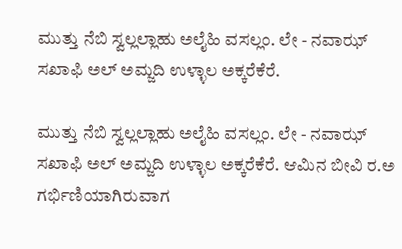ಮುತ್ತು ನೆಬಿ ಸ್ವಲ್ಲಲ್ಲಾಹು ಅಲೈಹಿ ವಸಲ್ಲಂ. ಲೇ - ನವಾಝ್ ಸಖಾಫಿ ಅಲ್ ಅಮ್ಜದಿ ಉಳ್ಳಾಲ ಅಕ್ಕರೆಕೆರೆ.

ಮುತ್ತು ನೆಬಿ ಸ್ವಲ್ಲಲ್ಲಾಹು ಅಲೈಹಿ ವಸಲ್ಲಂ. ಲೇ - ನವಾಝ್ ಸಖಾಫಿ ಅಲ್ ಅಮ್ಜದಿ ಉಳ್ಳಾಲ ಅಕ್ಕರೆಕೆರೆ. ಆಮಿನ ಬೀವಿ ರ.ಅ ಗರ್ಭಿಣಿಯಾಗಿರುವಾಗ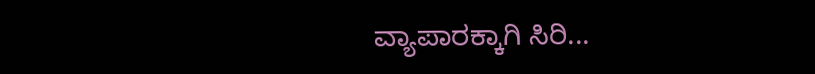ವ್ಯಾಪಾರಕ್ಕಾಗಿ ಸಿರಿ...